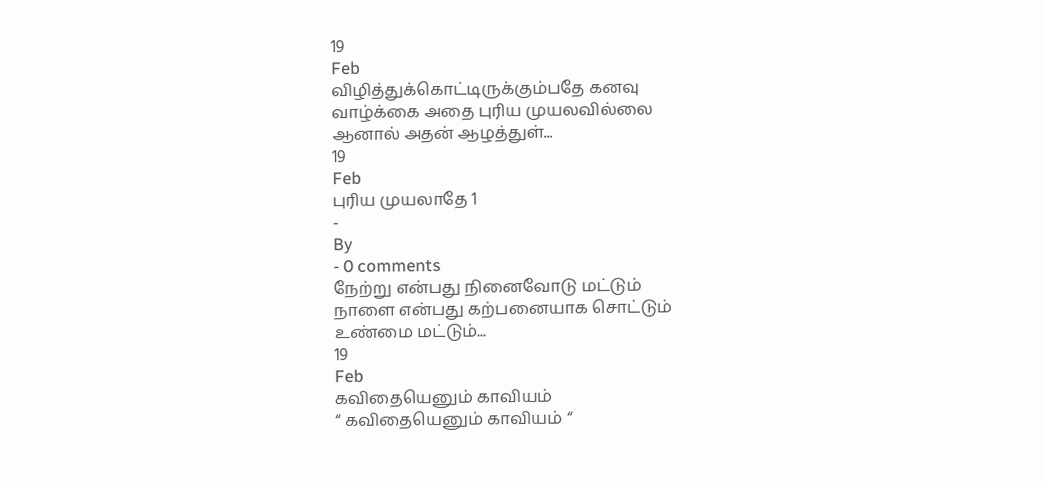19
Feb
விழித்துக்கொட்டிருக்கும்பதே கனவு
வாழ்க்கை அதை புரிய முயலவில்லை
ஆனால் அதன் ஆழத்துள்...
19
Feb
புரிய முயலாதே 1
-
By
- 0 comments
நேற்று என்பது நினைவோடு மட்டும்
நாளை என்பது கற்பனையாக சொட்டும்
உண்மை மட்டும்...
19
Feb
கவிதையெனும் காவியம்
“ கவிதையெனும் காவியம் “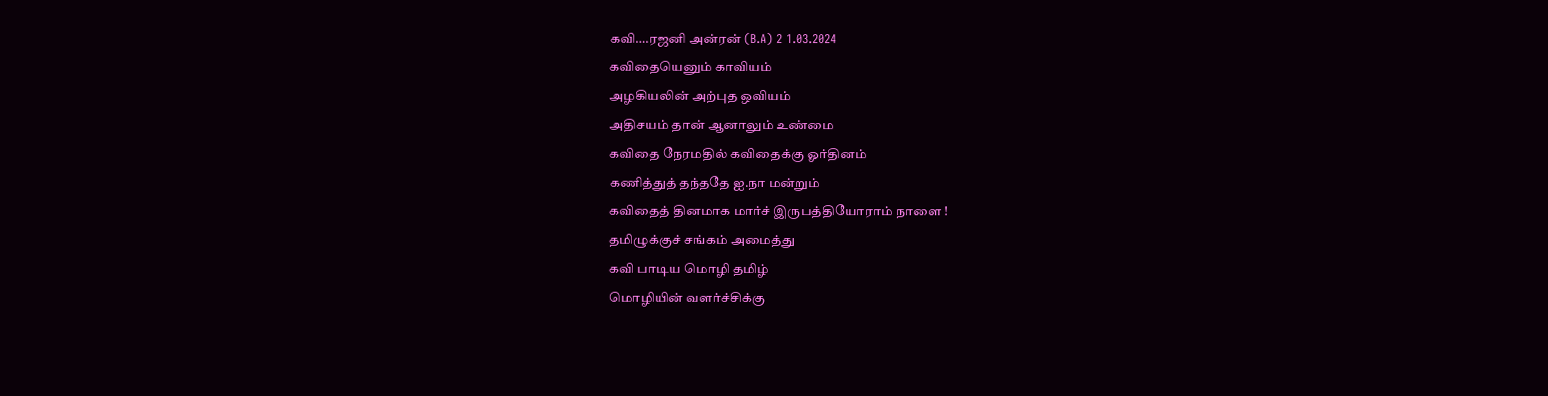கவி….ரஜனி அன்ரன் (B.A) 2 1.03.2024
கவிதையெனும் காவியம்
அழகியலின் அற்புத ஒவியம்
அதிசயம் தான் ஆனாலும் உண்மை
கவிதை நேரமதில் கவிதைக்கு ஓர்தினம்
கணித்துத் தந்ததே ஐ.நா மன்றும்
கவிதைத் தினமாக மார்ச் இருபத்தியோராம் நாளை !
தமிழுக்குச் சங்கம் அமைத்து
கவி பாடிய மொழி தமிழ்
மொழியின் வளர்ச்சிக்கு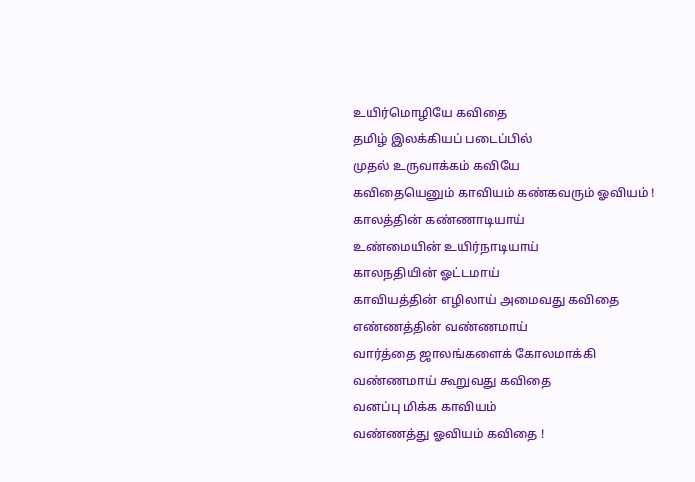உயிர்மொழியே கவிதை
தமிழ் இலக்கியப் படைப்பில்
முதல் உருவாக்கம் கவியே
கவிதையெனும் காவியம் கண்கவரும் ஓவியம் !
காலத்தின் கண்ணாடியாய்
உண்மையின் உயிர்நாடியாய்
காலநதியின் ஓட்டமாய்
காவியத்தின் எழிலாய் அமைவது கவிதை
எண்ணத்தின் வண்ணமாய்
வார்த்தை ஜாலங்களைக் கோலமாக்கி
வண்ணமாய் கூறுவது கவிதை
வனப்பு மிக்க காவியம்
வண்ணத்து ஓவியம் கவிதை !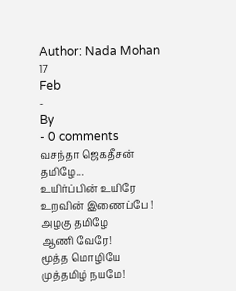Author: Nada Mohan
17
Feb
-
By
- 0 comments
வசந்தா ஜெகதீசன்
தமிழே...
உயிர்ப்பின் உயிரே
உறவின் இணைப்பே !
அழகு தமிழே
ஆணி வேரே!
மூத்த மொழியே
முத்தமிழ் நயமே!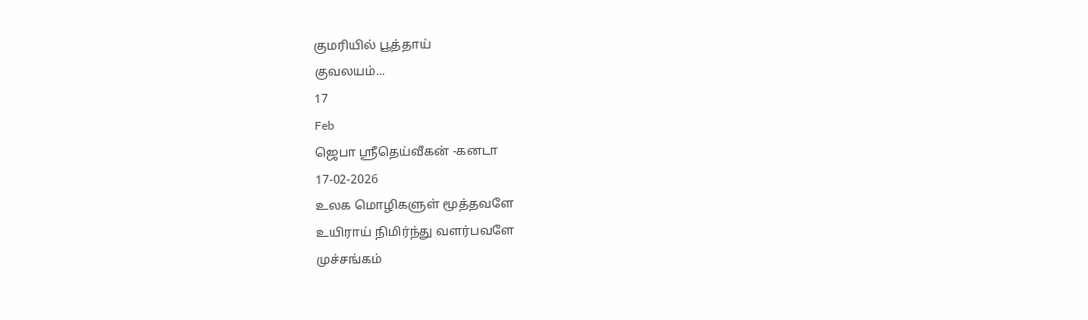குமரியில் பூத்தாய்
குவலயம்...
17
Feb
ஜெபா ஸ்ரீதெய்வீகன் -கனடா
17-02-2026
உலக மொழிகளுள் மூத்தவளே
உயிராய் நிமிர்ந்து வளர்பவளே
முச்சங்கம்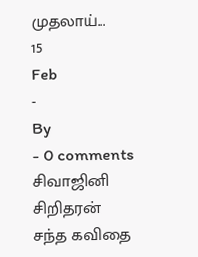முதலாய்...
15
Feb
-
By
- 0 comments
சிவாஜினி
சிறிதரன்
சந்த கவிதை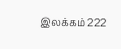இலக்கம் 222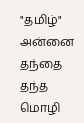"தமிழ்"
அன்னை தந்தை தந்த மொழி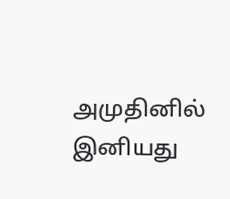அமுதினில் இனியது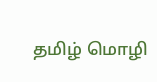தமிழ் மொழி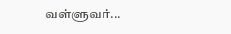வள்ளுவர்...